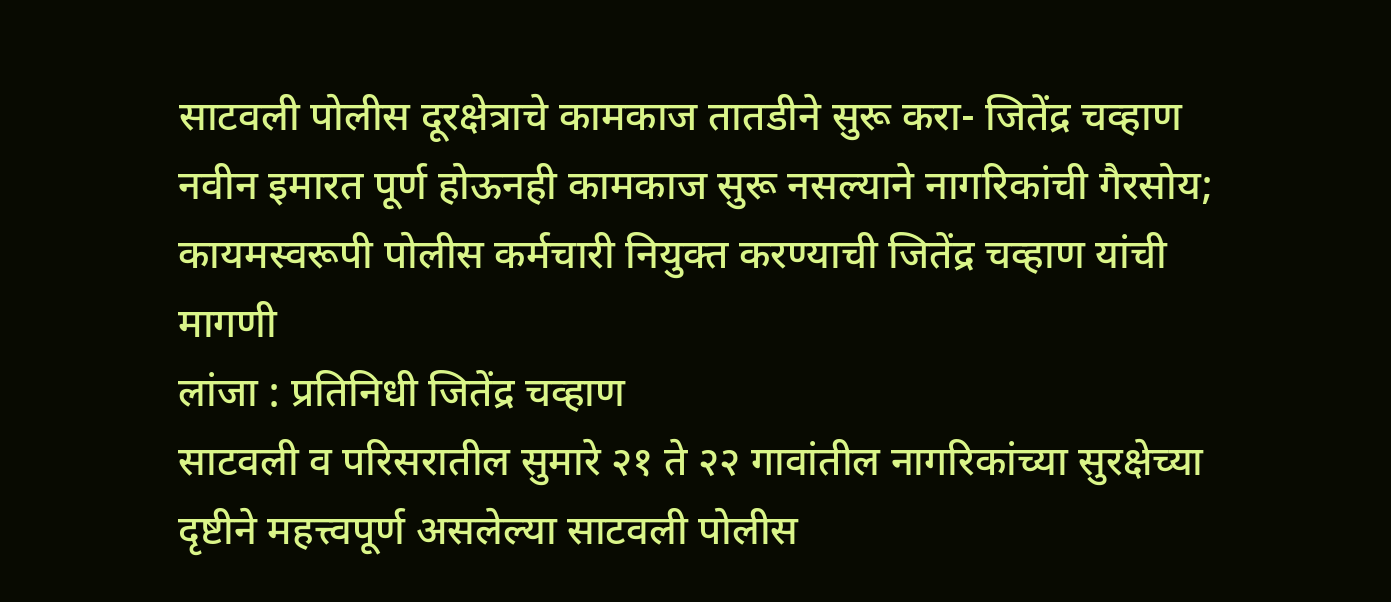साटवली पोलीस दूरक्षेत्राचे कामकाज तातडीने सुरू करा- जितेंद्र चव्हाण
नवीन इमारत पूर्ण होऊनही कामकाज सुरू नसल्याने नागरिकांची गैरसोय; कायमस्वरूपी पोलीस कर्मचारी नियुक्त करण्याची जितेंद्र चव्हाण यांची मागणी
लांजा : प्रतिनिधी जितेंद्र चव्हाण
साटवली व परिसरातील सुमारे २१ ते २२ गावांतील नागरिकांच्या सुरक्षेच्या दृष्टीने महत्त्वपूर्ण असलेल्या साटवली पोलीस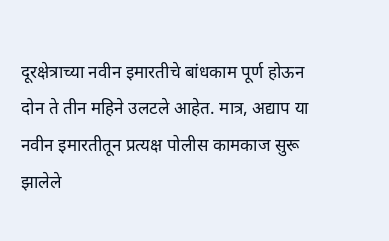दूरक्षेत्राच्या नवीन इमारतीचे बांधकाम पूर्ण होऊन दोन ते तीन महिने उलटले आहेत. मात्र, अद्याप या नवीन इमारतीतून प्रत्यक्ष पोलीस कामकाज सुरू झालेले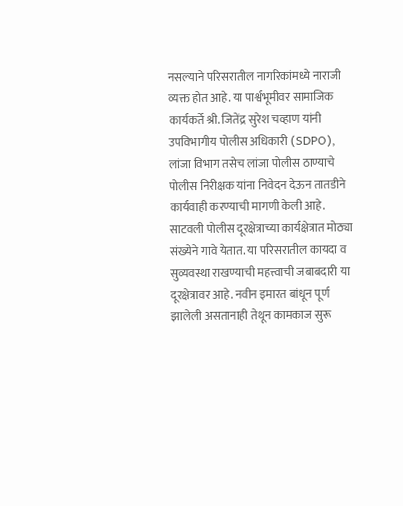नसल्याने परिसरातील नागरिकांमध्ये नाराजी व्यक्त होत आहे. या पार्श्वभूमीवर सामाजिक कार्यकर्ते श्री. जितेंद्र सुरेश चव्हाण यांनी उपविभागीय पोलीस अधिकारी (SDPO), लांजा विभाग तसेच लांजा पोलीस ठाण्याचे पोलीस निरीक्षक यांना निवेदन देऊन तातडीने कार्यवाही करण्याची मागणी केली आहे.
साटवली पोलीस दूरक्षेत्राच्या कार्यक्षेत्रात मोठ्या संख्येने गावे येतात. या परिसरातील कायदा व सुव्यवस्था राखण्याची महत्त्वाची जबाबदारी या दूरक्षेत्रावर आहे. नवीन इमारत बांधून पूर्ण झालेली असतानाही तेथून कामकाज सुरू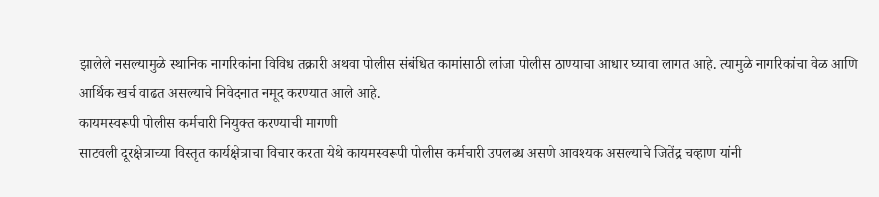झालेले नसल्यामुळे स्थानिक नागरिकांना विविध तक्रारी अथवा पोलीस संबंधित कामांसाठी लांजा पोलीस ठाण्याचा आधार घ्यावा लागत आहे. त्यामुळे नागरिकांचा वेळ आणि आर्थिक खर्च वाढत असल्याचे निवेदनात नमूद करण्यात आले आहे.
कायमस्वरूपी पोलीस कर्मचारी नियुक्त करण्याची मागणी
साटवली दूरक्षेत्राच्या विस्तृत कार्यक्षेत्राचा विचार करता येथे कायमस्वरूपी पोलीस कर्मचारी उपलब्ध असणे आवश्यक असल्याचे जितेंद्र चव्हाण यांनी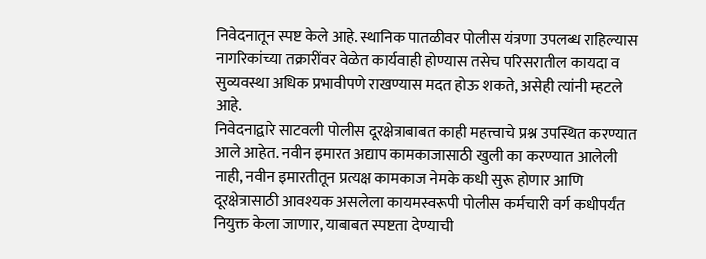निवेदनातून स्पष्ट केले आहे. स्थानिक पातळीवर पोलीस यंत्रणा उपलब्ध राहिल्यास नागरिकांच्या तक्रारींवर वेळेत कार्यवाही होण्यास तसेच परिसरातील कायदा व सुव्यवस्था अधिक प्रभावीपणे राखण्यास मदत होऊ शकते, असेही त्यांनी म्हटले आहे.
निवेदनाद्वारे साटवली पोलीस दूरक्षेत्राबाबत काही महत्त्वाचे प्रश्न उपस्थित करण्यात आले आहेत. नवीन इमारत अद्याप कामकाजासाठी खुली का करण्यात आलेली नाही, नवीन इमारतीतून प्रत्यक्ष कामकाज नेमके कधी सुरू होणार आणि दूरक्षेत्रासाठी आवश्यक असलेला कायमस्वरूपी पोलीस कर्मचारी वर्ग कधीपर्यंत नियुक्त केला जाणार, याबाबत स्पष्टता देण्याची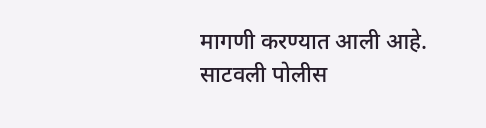मागणी करण्यात आली आहे.
साटवली पोलीस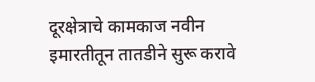दूरक्षेत्राचे कामकाज नवीन इमारतीतून तातडीने सुरू करावे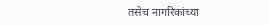तसेच नागरिकांच्या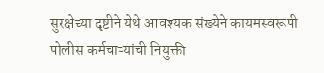सुरक्षेच्या दृष्टीने येथे आवश्यक संख्येने कायमस्वरूपी पोलीस कर्मचाऱ्यांची नियुक्ती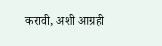करावी, अशी आग्रही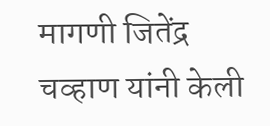मागणी जितेंद्र चव्हाण यांनी केली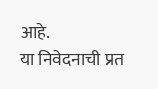आहे.
या निवेदनाची प्रत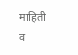माहिती व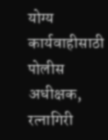योग्य कार्यवाहीसाठी पोलीस अधीक्षक, रत्नागिरी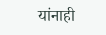यांनाही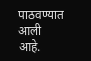पाठवण्यात आली आहे.